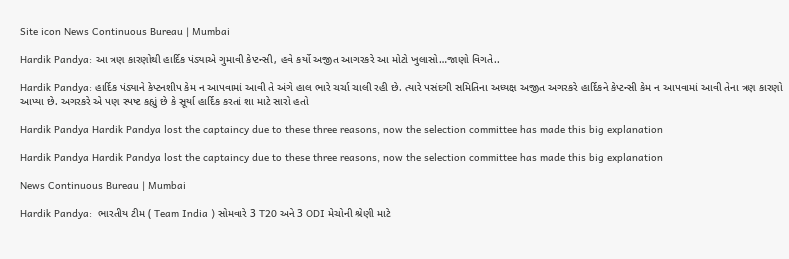Site icon News Continuous Bureau | Mumbai

Hardik Pandya: આ ત્રણ કારણોથી હાર્દિક પંડ્યાએ ગુમાવી કેપ્ટન્સી, હવે કર્યો અજીત આગરકરે આ મોટો ખુલાસો…જાણો વિગતે..

Hardik Pandya: હાર્દિક પંડ્યાને કેપ્ટનશીપ કેમ ન આપવામાં આવી તે અંગે હાલ ભારે ચર્ચા ચાલી રહી છે. ત્યારે પસંદગી સમિતિના અધ્યક્ષ અજીત અગરકરે હાર્દિકને કેપ્ટન્સી કેમ ન આપવામાં આવી તેના ત્રણ કારણો આપ્યા છે. અગરકરે એ પણ સ્પષ્ટ કહ્યું છે કે સૂર્યા હાર્દિક કરતાં શા માટે સારો હતો

Hardik Pandya Hardik Pandya lost the captaincy due to these three reasons, now the selection committee has made this big explanation

Hardik Pandya Hardik Pandya lost the captaincy due to these three reasons, now the selection committee has made this big explanation

News Continuous Bureau | Mumbai

Hardik Pandya:  ભારતીય ટીમ ( Team India ) સોમવારે 3 T20 અને 3 ODI મેચોની શ્રેણી માટે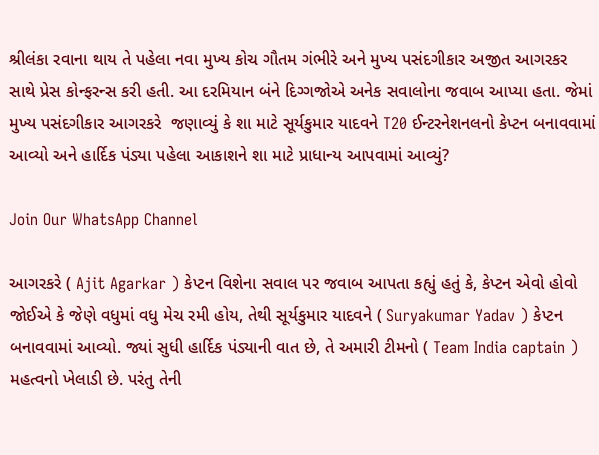શ્રીલંકા રવાના થાય તે પહેલા નવા મુખ્ય કોચ ગૌતમ ગંભીરે અને મુખ્ય પસંદગીકાર અજીત આગરકર સાથે પ્રેસ કોન્ફરન્સ કરી હતી. આ દરમિયાન બંને દિગ્ગજોએ અનેક સવાલોના જવાબ આપ્યા હતા. જેમાં મુખ્ય પસંદગીકાર આગરકરે  જણાવ્યું કે શા માટે સૂર્યકુમાર યાદવને T20 ઈન્ટરનેશનલનો કેપ્ટન બનાવવામાં આવ્યો અને હાર્દિક પંડ્યા પહેલા આકાશને શા માટે પ્રાધાન્ય આપવામાં આવ્યું?

Join Our WhatsApp Channel

આગરકરે ( Ajit Agarkar ) કેપ્ટન વિશેના સવાલ પર જવાબ આપતા કહ્યું હતું કે, કેપ્ટન એવો હોવો જોઈએ કે જેણે વધુમાં વધુ મેચ રમી હોય, તેથી સૂર્યકુમાર યાદવને ( Suryakumar Yadav ) કેપ્ટન બનાવવામાં આવ્યો. જ્યાં સુધી હાર્દિક પંડ્યાની વાત છે, તે અમારી ટીમનો ( Team India captain )  મહત્વનો ખેલાડી છે. પરંતુ તેની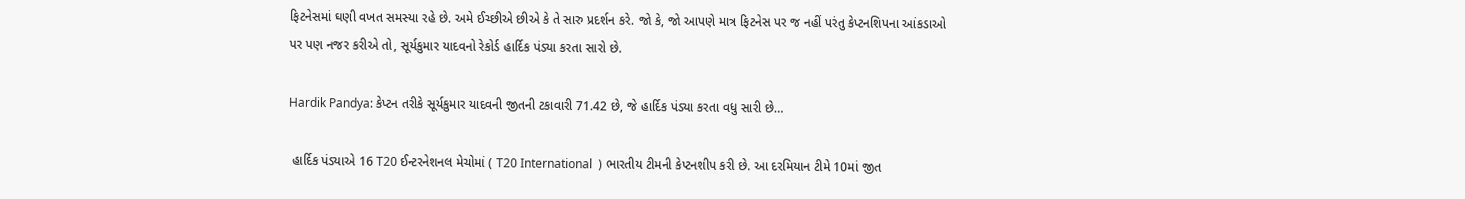ફિટનેસમાં ઘણી વખત સમસ્યા રહે છે. અમે ઈચ્છીએ છીએ કે તે સારુ પ્રદર્શન કરે. જો કે, જો આપણે માત્ર ફિટનેસ પર જ નહીં પરંતુ કેપ્ટનશિપના આંકડાઓ પર પણ નજર કરીએ તો, સૂર્યકુમાર યાદવનો રેકોર્ડ હાર્દિક પંડ્યા કરતા સારો છે.

Hardik Pandya: કેપ્ટન તરીકે સૂર્યકુમાર યાદવની જીતની ટકાવારી 71.42 છે, જે હાર્દિક પંડ્યા કરતા વધુ સારી છે…

 હાર્દિક પંડ્યાએ 16 T20 ઈન્ટરનેશનલ મેચોમાં ( T20 International  ) ભારતીય ટીમની કેપ્ટનશીપ કરી છે. આ દરમિયાન ટીમે 10માં જીત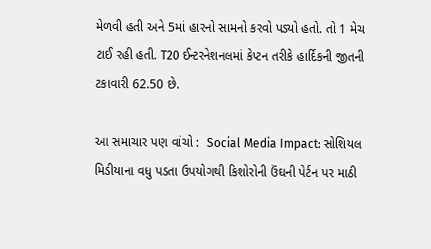મેળવી હતી અને 5માં હારનો સામનો કરવો પડ્યો હતો. તો 1 મેચ ટાઈ રહી હતી. T20 ઈન્ટરનેશનલમાં કેપ્ટન તરીકે હાર્દિકની જીતની ટકાવારી 62.50 છે.

આ સમાચાર પણ વાંચો :  Social Media Impact: સોશિયલ મિડીયાના વધુ પડતા ઉપયોગથી કિશોરોની ઉંઘની પેર્ટન પર માઠી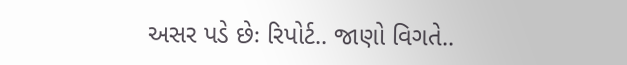અસર પડે છેઃ રિપોર્ટ.. જાણો વિગતે..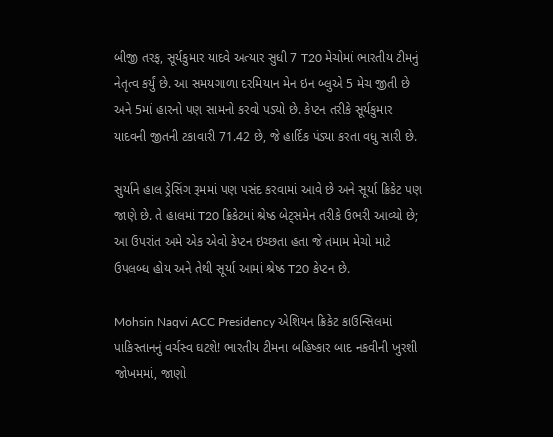બીજી તરફ, સૂર્યકુમાર યાદવે અત્યાર સુધી 7 T20 મેચોમાં ભારતીય ટીમનું નેતૃત્વ કર્યું છે. આ સમયગાળા દરમિયાન મેન ઇન બ્લુએ 5 મેચ જીતી છે અને 5માં હારનો પણ સામનો કરવો પડ્યો છે. કેપ્ટન તરીકે સૂર્યકુમાર યાદવની જીતની ટકાવારી 71.42 છે, જે હાર્દિક પંડ્યા કરતા વધુ સારી છે.

સુર્યાને હાલ ડ્રેસિંગ રૂમમાં પણ પસંદ કરવામાં આવે છે અને સૂર્યા ક્રિકેટ પણ જાણે છે. તે હાલમાં T20 ક્રિકેટમાં શ્રેષ્ઠ બેટ્સમેન તરીકે ઉભરી આવ્યો છે; આ ઉપરાંત અમે એક એવો કેપ્ટન ઇચ્છતા હતા જે તમામ મેચો માટે ઉપલબ્ધ હોય અને તેથી સૂર્યા આમાં શ્રેષ્ઠ T20 કેપ્ટન છે.

Mohsin Naqvi ACC Presidency એશિયન ક્રિકેટ કાઉન્સિલમાં પાકિસ્તાનનું વર્ચસ્વ ઘટશે! ભારતીય ટીમના બહિષ્કાર બાદ નકવીની ખુરશી જોખમમાં, જાણો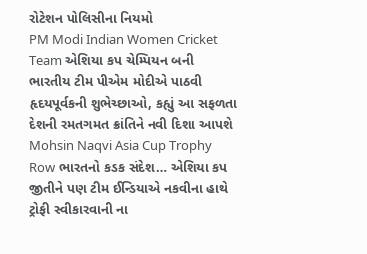રોટેશન પોલિસીના નિયમો
PM Modi Indian Women Cricket Team એશિયા કપ ચેમ્પિયન બની ભારતીય ટીમ પીએમ મોદીએ પાઠવી હૃદયપૂર્વકની શુભેચ્છાઓ, કહ્યું આ સફળતા દેશની રમતગમત ક્રાંતિને નવી દિશા આપશે
Mohsin Naqvi Asia Cup Trophy Row ભારતનો કડક સંદેશ… એશિયા કપ જીતીને પણ ટીમ ઈન્ડિયાએ નકવીના હાથે ટ્રોફી સ્વીકારવાની ના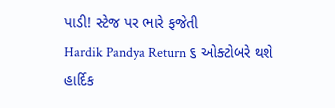પાડી! સ્ટેજ પર ભારે ફજેતી
Hardik Pandya Return ૬ ઓક્ટોબરે થશે હાર્દિક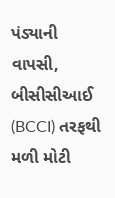પંડ્યાની વાપસી, બીસીસીઆઈ (BCCI) તરફથી મળી મોટી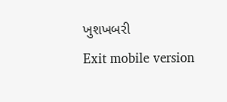ખુશખબરી
Exit mobile version